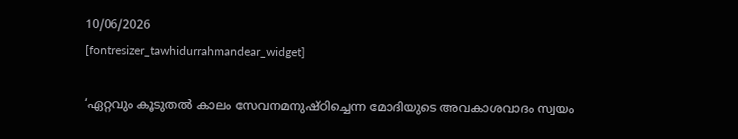10/06/2026
[fontresizer_tawhidurrahmandear_widget]

‘ഏറ്റവും കൂടുതൽ കാലം സേവനമനുഷ്ഠിച്ചെന്ന മോദിയുടെ അവകാശവാദം സ്വയം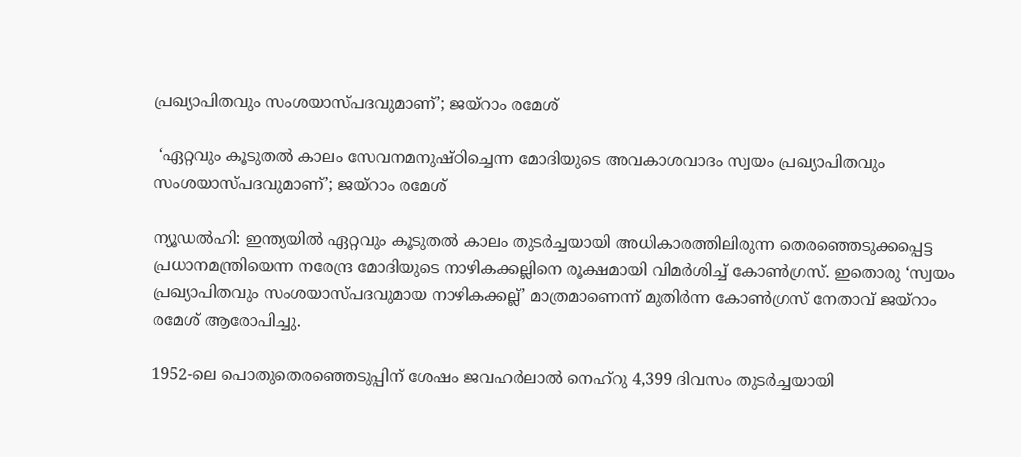പ്രഖ്യാപിതവും സംശയാസ്പദവുമാണ്’; ജയ്റാം രമേശ്

 ‘ഏറ്റവും കൂടുതൽ കാലം സേവനമനുഷ്ഠിച്ചെന്ന മോദിയുടെ അവകാശവാദം സ്വയം പ്രഖ്യാപിതവും സംശയാസ്പദവുമാണ്’; ജയ്റാം രമേശ്

ന്യൂഡൽഹി: ഇന്ത്യയിൽ ഏറ്റവും കൂടുതൽ കാലം തുടർച്ചയായി അധികാരത്തിലിരുന്ന തെരഞ്ഞെടുക്കപ്പെട്ട പ്രധാനമന്ത്രിയെന്ന നരേന്ദ്ര മോദിയുടെ നാഴികക്കല്ലിനെ രൂക്ഷമായി വിമർശിച്ച് കോൺഗ്രസ്. ഇതൊരു ‘സ്വയം പ്രഖ്യാപിതവും സംശയാസ്പദവുമായ നാഴികക്കല്ല്’ മാത്രമാണെന്ന് മുതിർന്ന കോൺഗ്രസ് നേതാവ് ജയ്റാം രമേശ് ആരോപിച്ചു.

1952-ലെ പൊതുതെരഞ്ഞെടുപ്പിന് ശേഷം ജവഹർലാൽ നെഹ്‌റു 4,399 ദിവസം തുടർച്ചയായി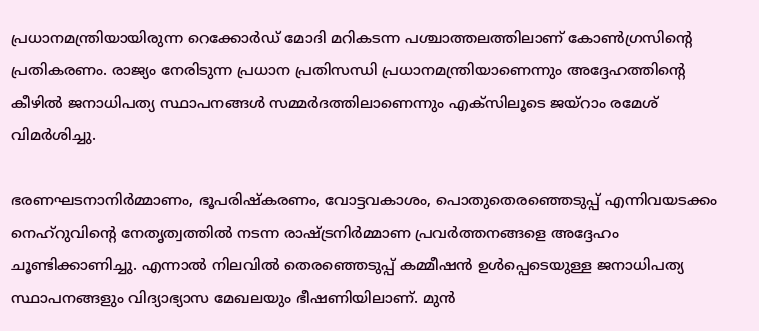പ്രധാനമന്ത്രിയായിരുന്ന റെക്കോർഡ് മോദി മറികടന്ന പശ്ചാത്തലത്തിലാണ് കോൺഗ്രസിന്റെ പ്രതികരണം. രാജ്യം നേരിടുന്ന പ്രധാന പ്രതിസന്ധി പ്രധാനമന്ത്രിയാണെന്നും അദ്ദേഹത്തിന്റെ കീഴിൽ ജനാധിപത്യ സ്ഥാപനങ്ങൾ സമ്മർദത്തിലാണെന്നും എക്സിലൂടെ ജയ്റാം രമേശ് വിമർശിച്ചു.

ഭരണഘടനാനിർമ്മാണം, ഭൂപരിഷ്കരണം, വോട്ടവകാശം, പൊതുതെരഞ്ഞെടുപ്പ് എന്നിവയടക്കം നെഹ്‌റുവിന്റെ നേതൃത്വത്തിൽ നടന്ന രാഷ്ട്രനിർമ്മാണ പ്രവർത്തനങ്ങളെ അദ്ദേഹം ചൂണ്ടിക്കാണിച്ചു. എന്നാൽ നിലവിൽ തെരഞ്ഞെടുപ്പ് കമ്മീഷൻ ഉൾപ്പെടെയുള്ള ജനാധിപത്യ സ്ഥാപനങ്ങളും വിദ്യാഭ്യാസ മേഖലയും ഭീഷണിയിലാണ്. മുൻ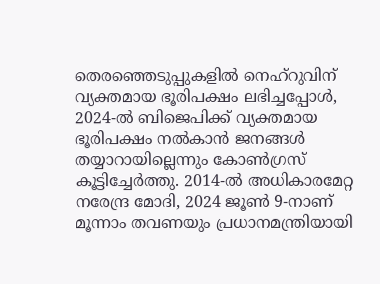തെരഞ്ഞെടുപ്പുകളിൽ നെഹ്‌റുവിന് വ്യക്തമായ ഭൂരിപക്ഷം ലഭിച്ചപ്പോൾ, 2024-ൽ ബിജെപിക്ക് വ്യക്തമായ ഭൂരിപക്ഷം നൽകാൻ ജനങ്ങൾ തയ്യാറായില്ലെന്നും കോൺഗ്രസ് കൂട്ടിച്ചേർത്തു. 2014-ൽ അധികാരമേറ്റ നരേന്ദ്ര മോദി, 2024 ജൂൺ 9-നാണ് മൂന്നാം തവണയും പ്രധാനമന്ത്രിയായി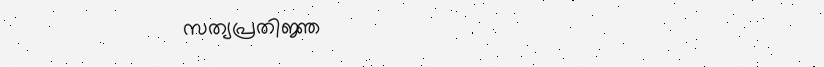സത്യപ്രതിജ്ഞ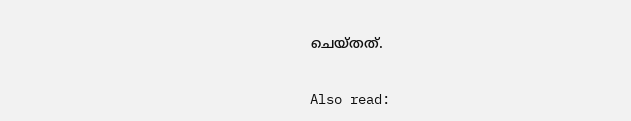ചെയ്തത്.

Also read: